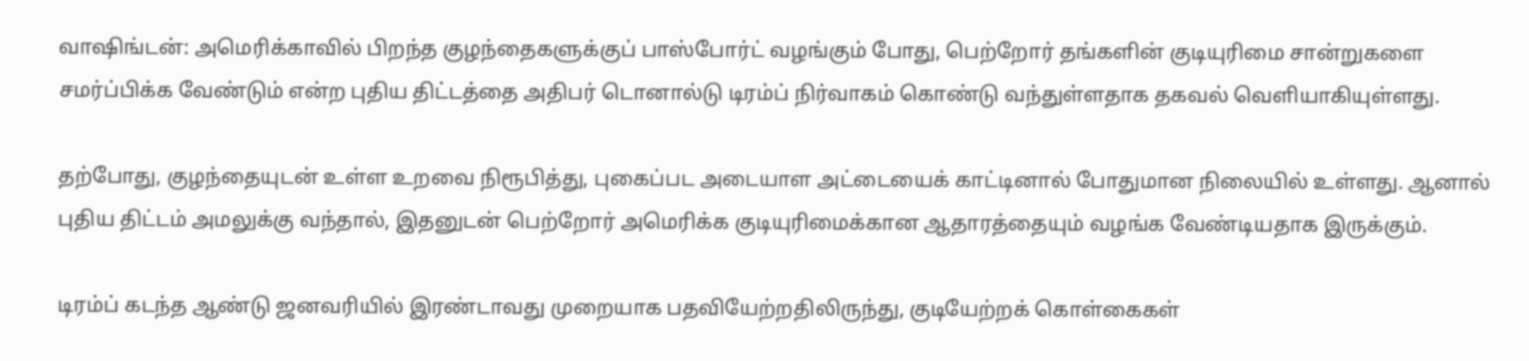வாஷிங்டன்: அமெரிக்காவில் பிறந்த குழந்தைகளுக்குப் பாஸ்போர்ட் வழங்கும் போது, பெற்றோர் தங்களின் குடியுரிமை சான்றுகளை சமர்ப்பிக்க வேண்டும் என்ற புதிய திட்டத்தை அதிபர் டொனால்டு டிரம்ப் நிர்வாகம் கொண்டு வந்துள்ளதாக தகவல் வெளியாகியுள்ளது.

தற்போது, குழந்தையுடன் உள்ள உறவை நிரூபித்து, புகைப்பட அடையாள அட்டையைக் காட்டினால் போதுமான நிலையில் உள்ளது. ஆனால் புதிய திட்டம் அமலுக்கு வந்தால், இதனுடன் பெற்றோர் அமெரிக்க குடியுரிமைக்கான ஆதாரத்தையும் வழங்க வேண்டியதாக இருக்கும்.

டிரம்ப் கடந்த ஆண்டு ஜனவரியில் இரண்டாவது முறையாக பதவியேற்றதிலிருந்து, குடியேற்றக் கொள்கைகள்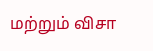மற்றும் விசா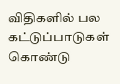விதிகளில் பல கட்டுப்பாடுகள் கொண்டு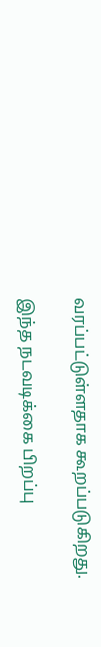வரப்பட்டுள்ளதாக கூறப்படுகிறது.

இந்த நடவடிக்கை பிறப்பு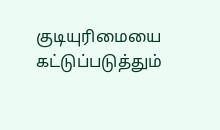குடியுரிமையை கட்டுப்படுத்தும்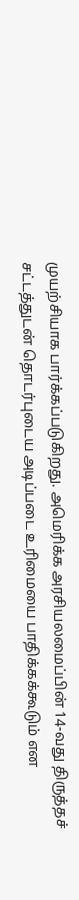முயற்சியாக பார்க்கப்படுகிறது. அமெரிக்க அரசியலமைப்பின் 14-வது திருத்தச் சட்டத்துடன் தொடர்புடைய அடிப்படை உரிமையை பாதிக்கக்கூடும் என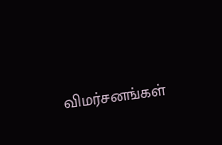விமர்சனங்கள்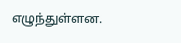எழுந்துள்ளன.